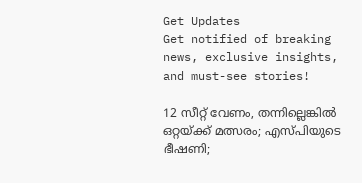Get Updates
Get notified of breaking news, exclusive insights, and must-see stories!

12 സീറ്റ് വേണം, തന്നില്ലെങ്കില്‍ ഒറ്റയ്ക്ക് മത്സരം; എസ്പിയുടെ ഭീഷണി;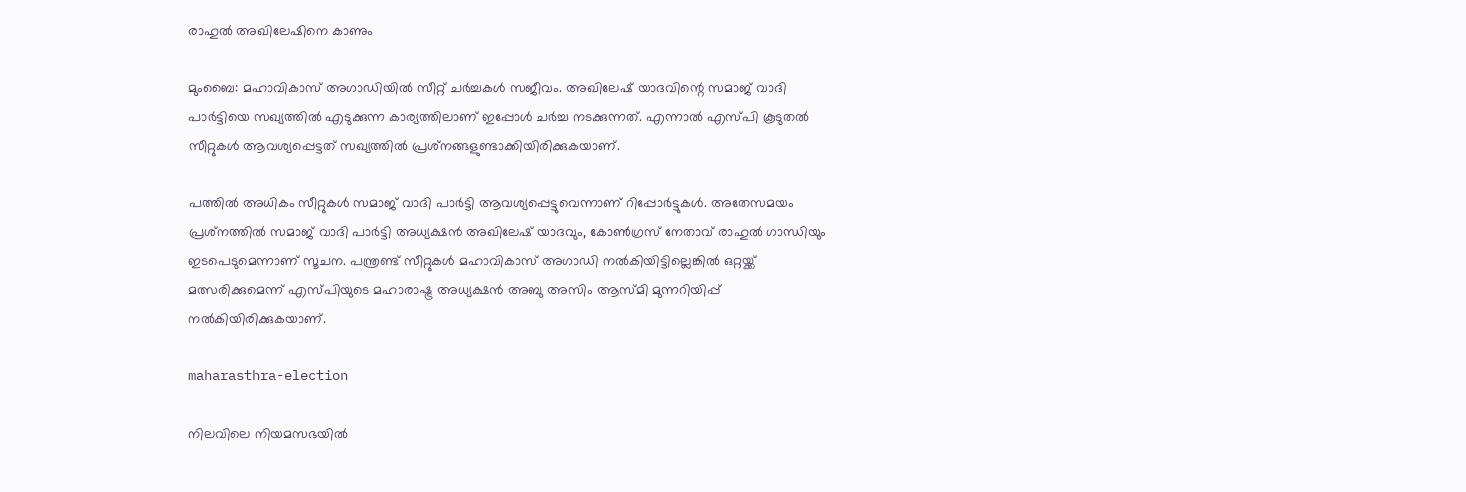രാഹുല്‍ അഖിലേഷിനെ കാണും

മുംബൈ: മഹാവികാസ് അഗാഡിയില്‍ സീറ്റ് ചര്‍ച്ചകള്‍ സജീവം. അഖിലേഷ് യാദവിന്റെ സമാജ് വാദി പാര്‍ട്ടിയെ സഖ്യത്തില്‍ എടുക്കുന്ന കാര്യത്തിലാണ് ഇപ്പോള്‍ ചര്‍ച്ച നടക്കുന്നത്. എന്നാല്‍ എസ്പി കൂടുതല്‍ സീറ്റുകള്‍ ആവശ്യപ്പെട്ടത് സഖ്യത്തില്‍ പ്രശ്‌നങ്ങളുണ്ടാക്കിയിരിക്കുകയാണ്.

പത്തില്‍ അധികം സീറ്റുകള്‍ സമാജ് വാദി പാര്‍ട്ടി ആവശ്യപ്പെട്ടുവെന്നാണ് റിപ്പോര്‍ട്ടുകള്‍. അതേസമയം പ്രശ്‌നത്തില്‍ സമാജ് വാദി പാര്‍ട്ടി അധ്യക്ഷന്‍ അഖിലേഷ് യാദവും, കോണ്‍ഗ്രസ് നേതാവ് രാഹുല്‍ ഗാന്ധിയും ഇടപെടുമെന്നാണ് സൂചന. പന്ത്രണ്ട് സീറ്റുകള്‍ മഹാവികാസ് അഗാഡി നല്‍കിയിട്ടില്ലെങ്കില്‍ ഒറ്റയ്ക്ക് മത്സരിക്കുമെന്ന് എസ്പിയുടെ മഹാരാഷ്ട്ര അധ്യക്ഷന്‍ അബു അസിം ആസ്മി മുന്നറിയിപ്പ് നല്‍കിയിരിക്കുകയാണ്.

maharasthra-election

നിലവിലെ നിയമസഭയില്‍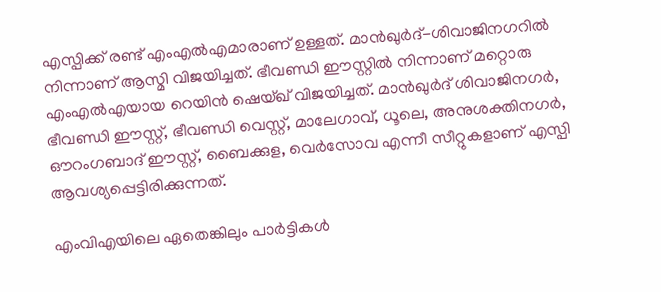എസ്പിക്ക് രണ്ട് എംഎല്‍എമാരാണ് ഉള്ളത്. മാന്‍ഖുര്‍ദ്-ശിവാജിനഗറില്‍ നിന്നാണ് ആസ്മി വിജയിച്ചത്. ഭീവണ്ഡി ഈസ്റ്റില്‍ നിന്നാണ് മറ്റൊരു എംഎല്‍എയായ റെയിന്‍ ഷെയ്ഖ് വിജയിച്ചത്. മാന്‍ഖുര്‍ദ് ശിവാജിനഗര്‍, ഭീവണ്ഡി ഈസ്റ്റ്, ഭീവണ്ഡി വെസ്റ്റ്, മാലേഗാവ്, ധൂലെ, അനുശക്തിനഗര്‍, ഔറംഗബാദ് ഈസ്റ്റ്, ബൈക്കുള, വെര്‍സോവ എന്നീ സീറ്റുകളാണ് എസ്പി ആവശ്യപ്പെട്ടിരിക്കുന്നത്.

എംവിഎയിലെ ഏതെങ്കിലും പാര്‍ട്ടികള്‍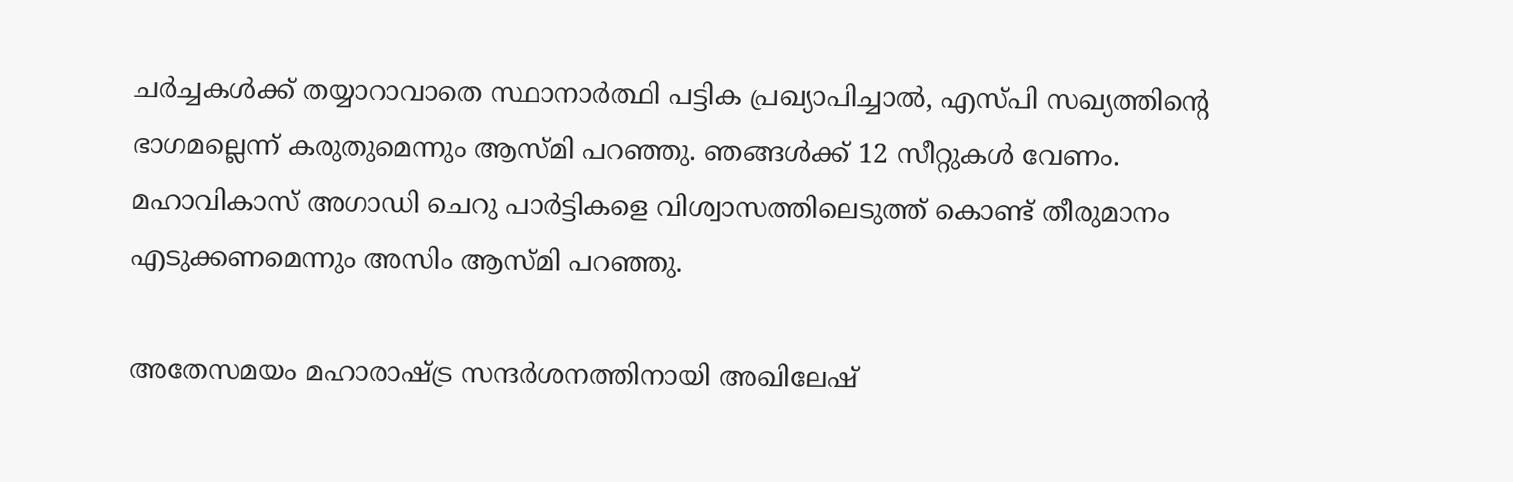ചര്‍ച്ചകള്‍ക്ക് തയ്യാറാവാതെ സ്ഥാനാര്‍ത്ഥി പട്ടിക പ്രഖ്യാപിച്ചാല്‍, എസ്പി സഖ്യത്തിന്റെ ഭാഗമല്ലെന്ന് കരുതുമെന്നും ആസ്മി പറഞ്ഞു. ഞങ്ങള്‍ക്ക് 12 സീറ്റുകള്‍ വേണം. മഹാവികാസ് അഗാഡി ചെറു പാര്‍ട്ടികളെ വിശ്വാസത്തിലെടുത്ത് കൊണ്ട് തീരുമാനം എടുക്കണമെന്നും അസിം ആസ്മി പറഞ്ഞു.

അതേസമയം മഹാരാഷ്ട്ര സന്ദര്‍ശനത്തിനായി അഖിലേഷ്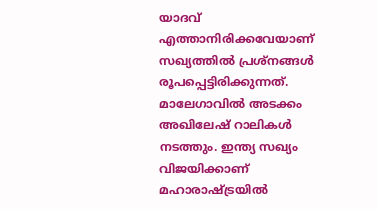യാദവ് എത്താനിരിക്കവേയാണ് സഖ്യത്തില്‍ പ്രശ്‌നങ്ങള്‍ രൂപപ്പെട്ടിരിക്കുന്നത്. മാലേഗാവില്‍ അടക്കം അഖിലേഷ് റാലികള്‍ നടത്തും. ഇന്ത്യ സഖ്യം വിജയിക്കാണ് മഹാരാഷ്ട്രയില്‍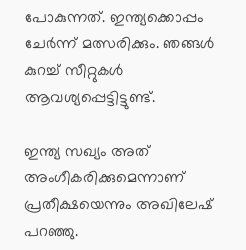പോകുന്നത്. ഇന്ത്യക്കൊപ്പം ചേര്‍ന്ന് മത്സരിക്കും. ഞങ്ങള്‍ കുറച്ച് സീറ്റുകള്‍ ആവശ്യപ്പെട്ടിട്ടുണ്ട്.

ഇന്ത്യ സഖ്യം അത് അംഗീകരിക്കുമെന്നാണ് പ്രതീക്ഷയെന്നും അഖിലേഷ് പറഞ്ഞു.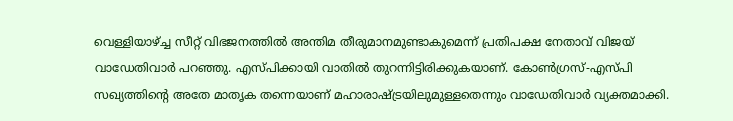വെള്ളിയാഴ്ച്ച സീറ്റ് വിഭജനത്തില്‍ അന്തിമ തീരുമാനമുണ്ടാകുമെന്ന് പ്രതിപക്ഷ നേതാവ് വിജയ് വാഡേതിവാര്‍ പറഞ്ഞു. എസ്പിക്കായി വാതില്‍ തുറന്നിട്ടിരിക്കുകയാണ്. കോണ്‍ഗ്രസ്-എസ്പി സഖ്യത്തിന്റെ അതേ മാതൃക തന്നെയാണ് മഹാരാഷ്ട്രയിലുമുള്ളതെന്നും വാഡേതിവാര്‍ വ്യക്തമാക്കി.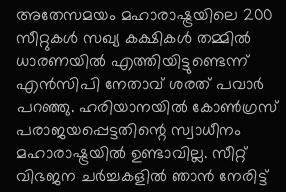അതേസമയം മഹാരാഷ്ട്രയിലെ 200 സീറ്റുകള്‍ സഖ്യ കക്ഷികള്‍ തമ്മില്‍ ധാരണയില്‍ എത്തിയിട്ടുണ്ടെന്ന് എന്‍സിപി നേതാവ് ശരത് പവാര്‍ പറഞ്ഞു. ഹരിയാനയില്‍ കോണ്‍ഗ്രസ് പരാജയപ്പെട്ടതിന്റെ സ്വാധീനം മഹാരാഷ്ട്രയില്‍ ഉണ്ടാവില്ല. സീറ്റ് വിഭജന ചര്‍ച്ചകളില്‍ ഞാന്‍ നേരിട്ട്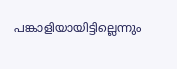പങ്കാളിയായിട്ടില്ലെന്നും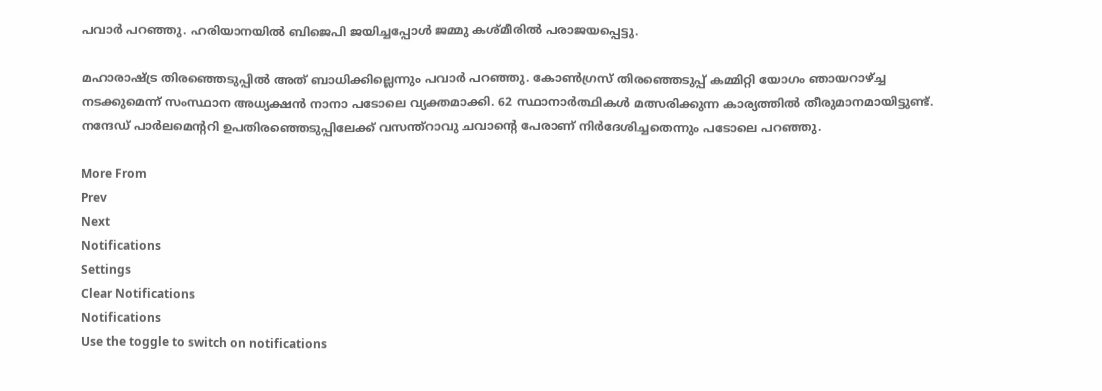പവാര്‍ പറഞ്ഞു. ഹരിയാനയില്‍ ബിജെപി ജയിച്ചപ്പോള്‍ ജമ്മു കശ്മീരില്‍ പരാജയപ്പെട്ടു.

മഹാരാഷ്ട്ര തിരഞ്ഞെടുപ്പില്‍ അത് ബാധിക്കില്ലെന്നും പവാര്‍ പറഞ്ഞു. കോണ്‍ഗ്രസ് തിരഞ്ഞെടുപ്പ് കമ്മിറ്റി യോഗം ഞായറാഴ്ച്ച നടക്കുമെന്ന് സംസ്ഥാന അധ്യക്ഷന്‍ നാനാ പടോലെ വ്യക്തമാക്കി. 62 സ്ഥാനാര്‍ത്ഥികള്‍ മത്സരിക്കുന്ന കാര്യത്തില്‍ തീരുമാനമായിട്ടുണ്ട്. നന്ദേഡ് പാര്‍ലമെന്ററി ഉപതിരഞ്ഞെടുപ്പിലേക്ക് വസന്ത്‌റാവു ചവാന്റെ പേരാണ് നിര്‍ദേശിച്ചതെന്നും പടോലെ പറഞ്ഞു.

More From
Prev
Next
Notifications
Settings
Clear Notifications
Notifications
Use the toggle to switch on notifications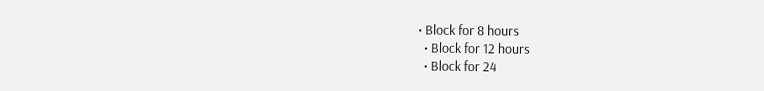• Block for 8 hours
  • Block for 12 hours
  • Block for 24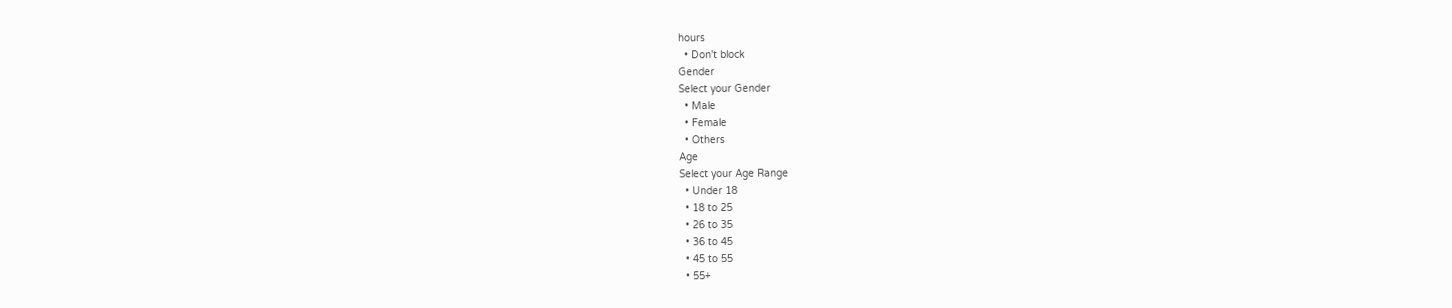hours
  • Don't block
Gender
Select your Gender
  • Male
  • Female
  • Others
Age
Select your Age Range
  • Under 18
  • 18 to 25
  • 26 to 35
  • 36 to 45
  • 45 to 55
  • 55+